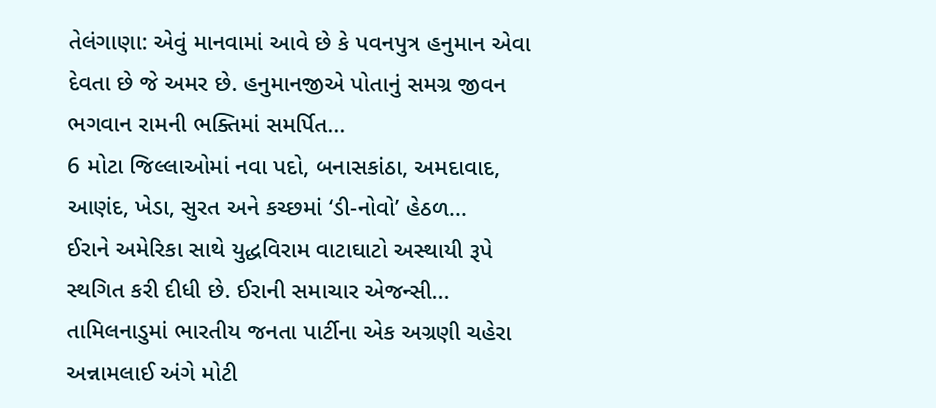તેલંગાણા: એવું માનવામાં આવે છે કે પવનપુત્ર હનુમાન એવા દેવતા છે જે અમર છે. હનુમાનજીએ પોતાનું સમગ્ર જીવન ભગવાન રામની ભક્તિમાં સમર્પિત...
6 મોટા જિલ્લાઓમાં નવા પદો, બનાસકાંઠા, અમદાવાદ, આણંદ, ખેડા, સુરત અને કચ્છમાં ‘ડી-નોવો’ હેઠળ...
ઈરાને અમેરિકા સાથે યુદ્ધવિરામ વાટાઘાટો અસ્થાયી રૂપે સ્થગિત કરી દીધી છે. ઈરાની સમાચાર એજન્સી...
તામિલનાડુમાં ભારતીય જનતા પાર્ટીના એક અગ્રણી ચહેરા અન્નામલાઈ અંગે મોટી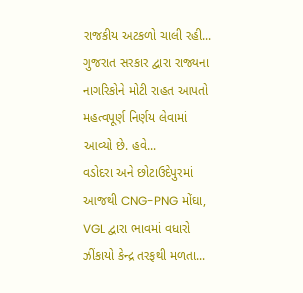રાજકીય અટકળો ચાલી રહી...
ગુજરાત સરકાર દ્વારા રાજ્યના નાગરિકોને મોટી રાહત આપતો મહત્વપૂર્ણ નિર્ણય લેવામાં આવ્યો છે. હવે...
વડોદરા અને છોટાઉદેપુરમાં આજથી CNG-PNG મોંઘા, VGL દ્વારા ભાવમાં વધારો ઝીંકાયો કેન્દ્ર તરફથી મળતા...